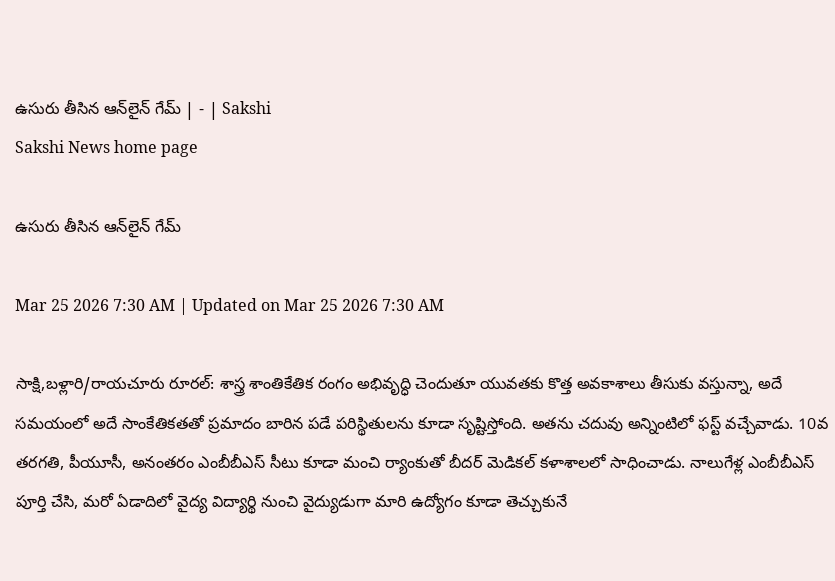ఉసురు తీసిన ఆన్‌లైన్‌ గేమ్‌ | - | Sakshi
Sakshi News home page

ఉసురు తీసిన ఆన్‌లైన్‌ గేమ్‌

Mar 25 2026 7:30 AM | Updated on Mar 25 2026 7:30 AM

సాక్షి,బళ్లారి/రాయచూరు రూరల్‌: శాస్త్ర శాంతికేతిక రంగం అభివృద్ధి చెందుతూ యువతకు కొత్త అవకాశాలు తీసుకు వస్తున్నా, అదే సమయంలో అదే సాంకేతికతతో ప్రమాదం బారిన పడే పరిస్థితులను కూడా సృష్టిస్తోంది. అతను చదువు అన్నింటిలో ఫస్ట్‌ వచ్చేవాడు. 10వ తరగతి, పీయూసీ, అనంతరం ఎంబీబీఎస్‌ సీటు కూడా మంచి ర్యాంకుతో బీదర్‌ మెడికల్‌ కళాశాలలో సాధించాడు. నాలుగేళ్ల ఎంబీబీఎస్‌ పూర్తి చేసి, మరో ఏడాదిలో వైద్య విద్యార్థి నుంచి వైద్యుడుగా మారి ఉద్యోగం కూడా తెచ్చుకునే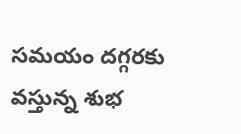సమయం దగ్గరకు వస్తున్న శుభ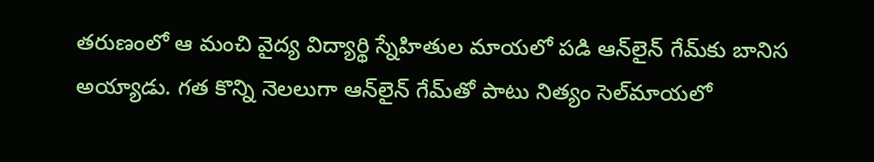తరుణంలో ఆ మంచి వైద్య విద్యార్థి స్నేహితుల మాయలో పడి ఆన్‌లైన్‌ గేమ్‌కు బానిస అయ్యాడు. గత కొన్ని నెలలుగా ఆన్‌లైన్‌ గేమ్‌తో పాటు నిత్యం సెల్‌మాయలో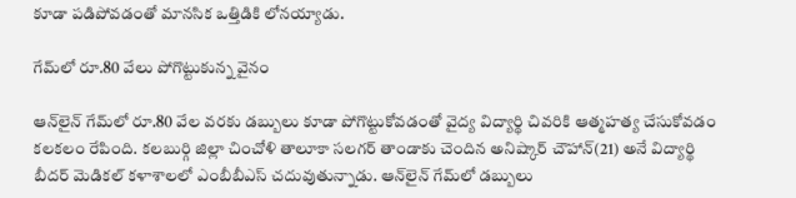కూడా పడిపోవడంతో మానసిక ఒత్తిడికి లోనయ్యాడు.

గేమ్‌లో రూ.80 వేలు పోగొట్టుకున్న వైనం

ఆన్‌లైన్‌ గేమ్‌లో రూ.80 వేల వరకు డబ్బులు కూడా పోగొట్టుకోవడంతో వైద్య విద్యార్థి చివరికి ఆత్మహత్య చేసుకోవడం కలకలం రేపింది. కలబుర్గి జిల్లా చించోళి తాలూకా సలగర్‌ తాండాకు చెందిన అనిష్కార్‌ చౌహాన్‌(21) అనే విద్యార్థి బీదర్‌ మెడికల్‌ కళాశాలలో ఎంబీబీఎస్‌ చదువుతున్నాడు. ఆన్‌లైన్‌ గేమ్‌లో డబ్బులు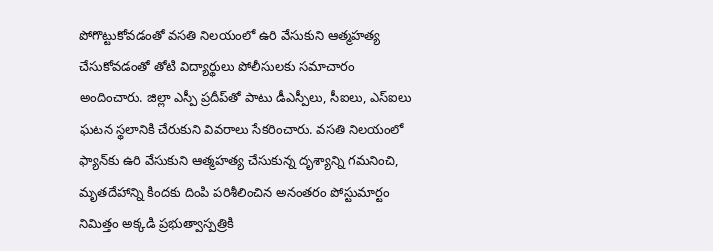పోగొట్టుకోవడంతో వసతి నిలయంలో ఉరి వేసుకుని ఆత్మహత్య చేసుకోవడంతో తోటి విద్యార్థులు పోలీసులకు సమాచారం అందించారు. జిల్లా ఎస్పీ ప్రదీప్‌తో పాటు డీఎస్పీలు, సీఐలు, ఎస్‌ఐలు ఘటన స్థలానికి చేరుకుని వివరాలు సేకరించారు. వసతి నిలయంలో ఫ్యాన్‌కు ఉరి వేసుకుని ఆత్మహత్య చేసుకున్న దృశ్యాన్ని గమనించి, మృతదేహాన్ని కిందకు దింపి పరిశీలించిన అనంతరం పోస్టుమార్టం నిమిత్తం అక్కడి ప్రభుత్వాస్పత్రికి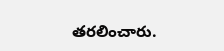తరలించారు.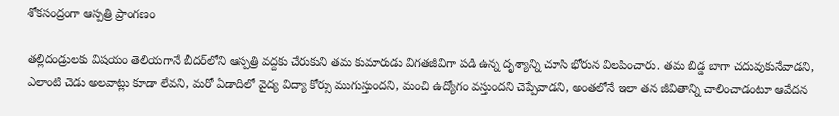శోకసంద్రంగా ఆస్పత్రి ప్రాంగణం

తల్లిదండ్రులకు విషయం తెలియగానే బీదర్‌లోని ఆస్పత్రి వద్దకు చేరుకుని తమ కుమారుడు విగతజీవిగా పడి ఉన్న దృశ్యాన్ని చూసి భోరున విలపించారు. తమ బిడ్డ బాగా చదువుకునేవాడని, ఎలాంటి చెడు అలవాట్లు కూడా లేవని, మరో ఏడాదిలో వైద్య విద్యా కోర్సు ముగుస్తుందని, మంచి ఉద్యోగం వస్తుందని చెప్పేవాడని, అంతలోనే ఇలా తన జీవితాన్ని చాలించాడంటూ ఆవేదన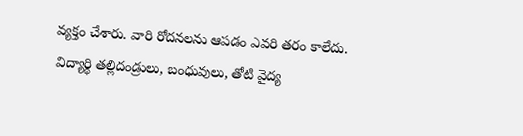వ్యక్తం చేశారు. వారి రోదనలను ఆపడం ఎవరి తరం కాలేదు. విద్యార్థి తల్లిదండ్రులు, బంధువులు, తోటి వైద్య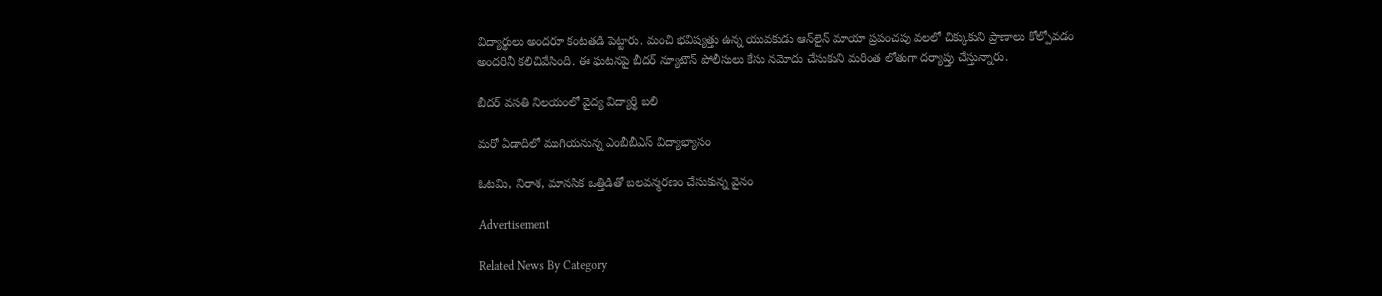విద్యార్థులు అందరూ కంటతడి పెట్టారు. మంచి భవిష్యత్తు ఉన్న యువకుడు ఆన్‌లైన్‌ మాయా ప్రపంచపు వలలో చిక్కుకుని ప్రాణాలు కోల్పోవడం అందరినీ కలిచివేసింది. ఈ ఘటనపై బీదర్‌ న్యూటౌన్‌ పోలీసులు కేసు నమోదు చేసుకుని మరింత లోతుగా దర్యాప్తు చేస్తున్నారు.

బీదర్‌ వసతి నిలయంలో వైద్య విద్యార్థి బలి

మరో ఏడాదిలో ముగియనున్న ఎంబీబీఎస్‌ విద్యాభ్యాసం

ఓటమి, నిరాశ, మానసిక ఒత్తిడితో బలవన్మరణం చేసుకున్న వైనం

Advertisement

Related News By Category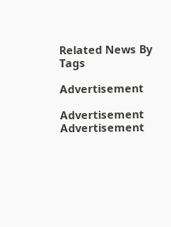Related News By Tags

Advertisement

Advertisement
Advertisement